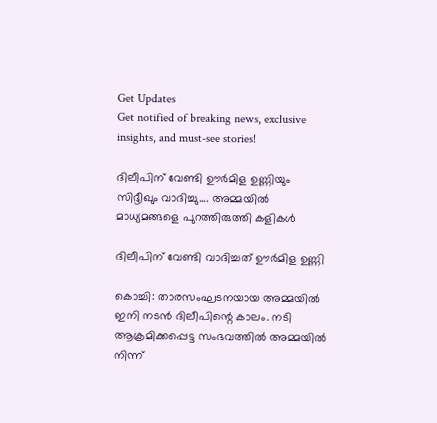Get Updates
Get notified of breaking news, exclusive insights, and must-see stories!

ദിലീപിന് വേണ്ടി ഊര്‍മിള ഉണ്ണിയും സിദ്ദീഖും വാദിച്ചു.... അമ്മയില്‍ മാധ്യമങ്ങളെ പുറത്തിരുത്തി കളികള്‍

ദിലീപിന് വേണ്ടി വാദിച്ചത് ഊര്‍മിള ഉണ്ണി

കൊച്ചി: താരസംഘടനയായ അമ്മയില്‍ ഇനി നടന്‍ ദിലീപിന്റെ കാലം. നടി ആക്രമിക്കപ്പെട്ട സംഭവത്തില്‍ അമ്മയില്‍ നിന്ന്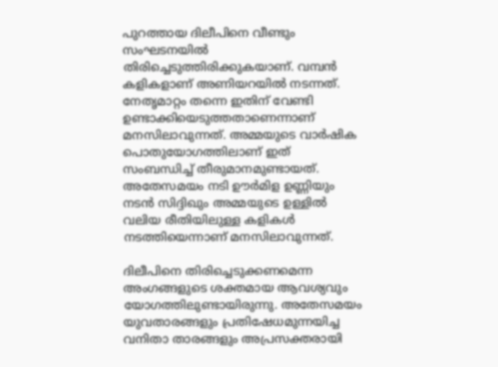പുറത്തായ ദിലീപിനെ വീണ്ടും സംഘടനയില്‍ തിരിച്ചെടുത്തിരിക്കുകയാണ്. വമ്പന്‍ കളികളാണ് അണിയറയില്‍ നടന്നത്. നേതൃമാറ്റം തന്നെ ഇതിന് വേണ്ടി ഉണ്ടാക്കിയെടുത്തതാണെന്നാണ് മനസിലാവുന്നത്. അമ്മയുടെ വാര്‍ഷിക പൊതുയോഗത്തിലാണ് ഇത് സംബന്ധിച്ച് തീരുമാനമുണ്ടായത്. അതേസമയം നടി ഊര്‍മിള ഉണ്ണിയും നടന്‍ സിദ്ദിഖും അമ്മയുടെ ഉള്ളില്‍ വലിയ രീതിയിലുള്ള കളികള്‍ നടത്തിയെന്നാണ് മനസിലാവുന്നത്.

ദിലീപിനെ തിരിച്ചെടുക്കണമെന്ന അംഗങ്ങളുടെ ശക്തമായ ആവശ്യവും യോഗത്തിലുണ്ടായിരുന്നു. അതേസമയം യുവതാരങ്ങളും പ്രതിഷേധമുന്നയിച്ച വനിതാ താരങ്ങളും അപ്രസക്തരായി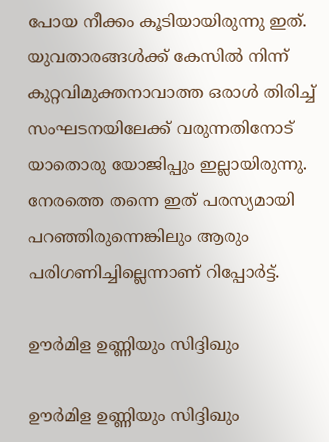പോയ നീക്കം കൂടിയായിരുന്നു ഇത്. യുവതാരങ്ങള്‍ക്ക് കേസില്‍ നിന്ന് കുറ്റവിമുക്തനാവാത്ത ഒരാള്‍ തിരിച്ച് സംഘടനയിലേക്ക് വരുന്നതിനോട് യാതൊരു യോജിപ്പും ഇല്ലായിരുന്നു. നേരത്തെ തന്നെ ഇത് പരസ്യമായി പറഞ്ഞിരുന്നെങ്കിലും ആരും പരിഗണിച്ചില്ലെന്നാണ് റിപ്പോര്‍ട്ട്.

ഊര്‍മിള ഉണ്ണിയും സിദ്ദിഖും

ഊര്‍മിള ഉണ്ണിയും സിദ്ദിഖും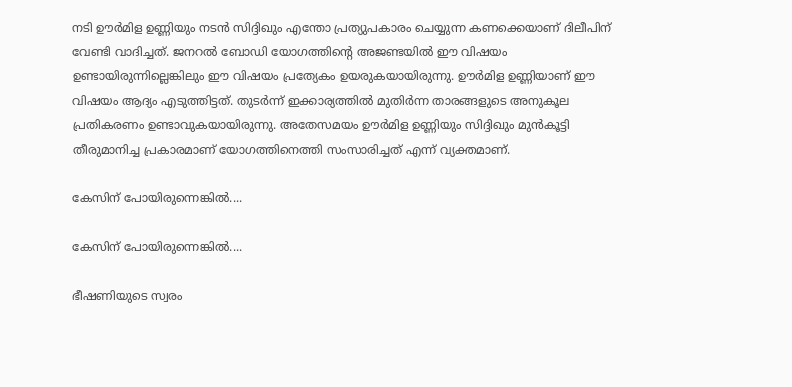നടി ഊര്‍മിള ഉണ്ണിയും നടന്‍ സിദ്ദിഖും എന്തോ പ്രത്യുപകാരം ചെയ്യുന്ന കണക്കെയാണ് ദിലീപിന് വേണ്ടി വാദിച്ചത്. ജനറല്‍ ബോഡി യോഗത്തിന്റെ അജണ്ടയില്‍ ഈ വിഷയം ഉണ്ടായിരുന്നില്ലെങ്കിലും ഈ വിഷയം പ്രത്യേകം ഉയരുകയായിരുന്നു. ഊര്‍മിള ഉണ്ണിയാണ് ഈ വിഷയം ആദ്യം എടുത്തിട്ടത്. തുടര്‍ന്ന് ഇക്കാര്യത്തില്‍ മുതിര്‍ന്ന താരങ്ങളുടെ അനുകൂല പ്രതികരണം ഉണ്ടാവുകയായിരുന്നു. അതേസമയം ഊര്‍മിള ഉണ്ണിയും സിദ്ദിഖും മുന്‍കൂട്ടി തീരുമാനിച്ച പ്രകാരമാണ് യോഗത്തിനെത്തി സംസാരിച്ചത് എന്ന് വ്യക്തമാണ്.

കേസിന് പോയിരുന്നെങ്കില്‍....

കേസിന് പോയിരുന്നെങ്കില്‍....

ഭീഷണിയുടെ സ്വരം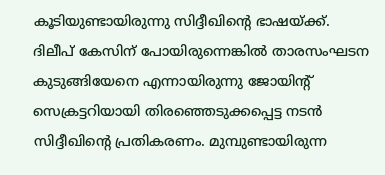കൂടിയുണ്ടായിരുന്നു സിദ്ദീഖിന്റെ ഭാഷയ്ക്ക്. ദിലീപ് കേസിന് പോയിരുന്നെങ്കില്‍ താരസംഘടന കുടുങ്ങിയേനെ എന്നായിരുന്നു ജോയിന്റ് സെക്രട്ടറിയായി തിരഞ്ഞെടുക്കപ്പെട്ട നടന്‍ സിദ്ദീഖിന്റെ പ്രതികരണം. മുമ്പുണ്ടായിരുന്ന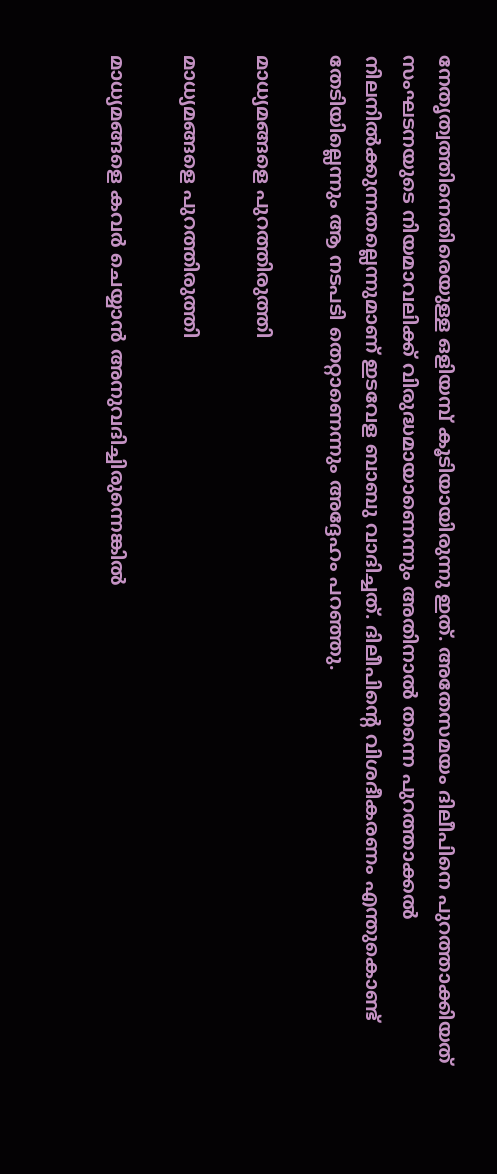നേതൃത്വത്തിനെതിരെയുള്ള ഒളിയമ്പ് കൂടിയായിരുന്നു ഇത്. അതേസമയം ദിലീപിനെ പുറത്താക്കിയത് സംഘടനയുടെ നിയമാവലിക്ക് വിരുദ്ധമായാണെന്നും അതിനാല്‍ തന്നെ പുറത്താക്കല്‍ നിലനില്‍ക്കുന്നതല്ലെന്നുമാണ് ഇടവേള ബാബു വാദിച്ചത്. ദിലീപിന്റെ വിശദീകരണം എന്തുകൊണ്ട് തേടിയില്ലെന്നും ആ നടപടി തെറ്റാണെന്നും അദ്ദേഹം പറഞ്ഞു.

മാധ്യമങ്ങളെ പുറത്തിരുത്തി

മാധ്യമങ്ങളെ പുറത്തിരുത്തി

മാധ്യമങ്ങളെ കവര്‍ ചെയ്യാന്‍ അനുവദിച്ചിരുന്നെങ്കില്‍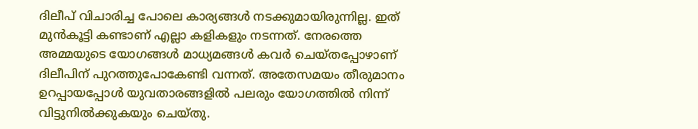ദിലീപ് വിചാരിച്ച പോലെ കാര്യങ്ങള്‍ നടക്കുമായിരുന്നില്ല. ഇത് മുന്‍കൂട്ടി കണ്ടാണ് എല്ലാ കളികളും നടന്നത്. നേരത്തെ അമ്മയുടെ യോഗങ്ങള്‍ മാധ്യമങ്ങള്‍ കവര്‍ ചെയ്തപ്പോഴാണ് ദിലീപിന് പുറത്തുപോകേണ്ടി വന്നത്. അതേസമയം തീരുമാനം ഉറപ്പായപ്പോള്‍ യുവതാരങ്ങളില്‍ പലരും യോഗത്തില്‍ നിന്ന് വിട്ടുനില്‍ക്കുകയും ചെയ്തു.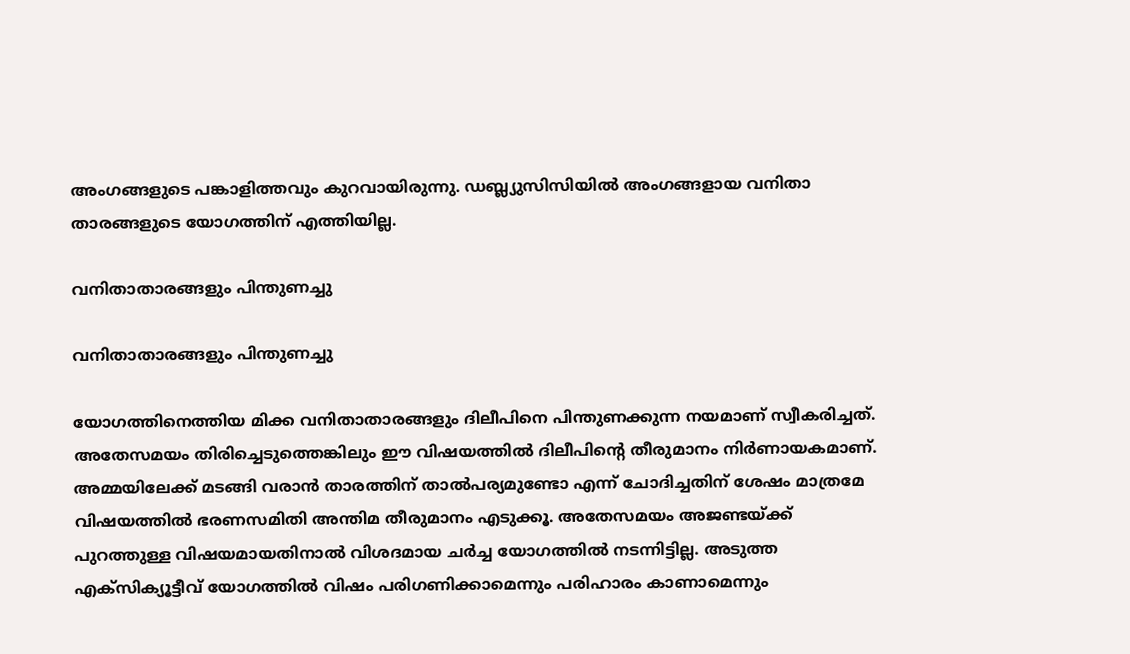അംഗങ്ങളുടെ പങ്കാളിത്തവും കുറവായിരുന്നു. ഡബ്ല്യുസിസിയില്‍ അംഗങ്ങളായ വനിതാ താരങ്ങളുടെ യോഗത്തിന് എത്തിയില്ല.

വനിതാതാരങ്ങളും പിന്തുണച്ചു

വനിതാതാരങ്ങളും പിന്തുണച്ചു

യോഗത്തിനെത്തിയ മിക്ക വനിതാതാരങ്ങളും ദിലീപിനെ പിന്തുണക്കുന്ന നയമാണ് സ്വീകരിച്ചത്. അതേസമയം തിരിച്ചെടുത്തെങ്കിലും ഈ വിഷയത്തില്‍ ദിലീപിന്റെ തീരുമാനം നിര്‍ണായകമാണ്. അമ്മയിലേക്ക് മടങ്ങി വരാന്‍ താരത്തിന് താല്‍പര്യമുണ്ടോ എന്ന് ചോദിച്ചതിന് ശേഷം മാത്രമേ വിഷയത്തില്‍ ഭരണസമിതി അന്തിമ തീരുമാനം എടുക്കൂ. അതേസമയം അജണ്ടയ്ക്ക് പുറത്തുള്ള വിഷയമായതിനാല്‍ വിശദമായ ചര്‍ച്ച യോഗത്തില്‍ നടന്നിട്ടില്ല. അടുത്ത എക്‌സിക്യൂട്ടീവ് യോഗത്തില്‍ വിഷം പരിഗണിക്കാമെന്നും പരിഹാരം കാണാമെന്നും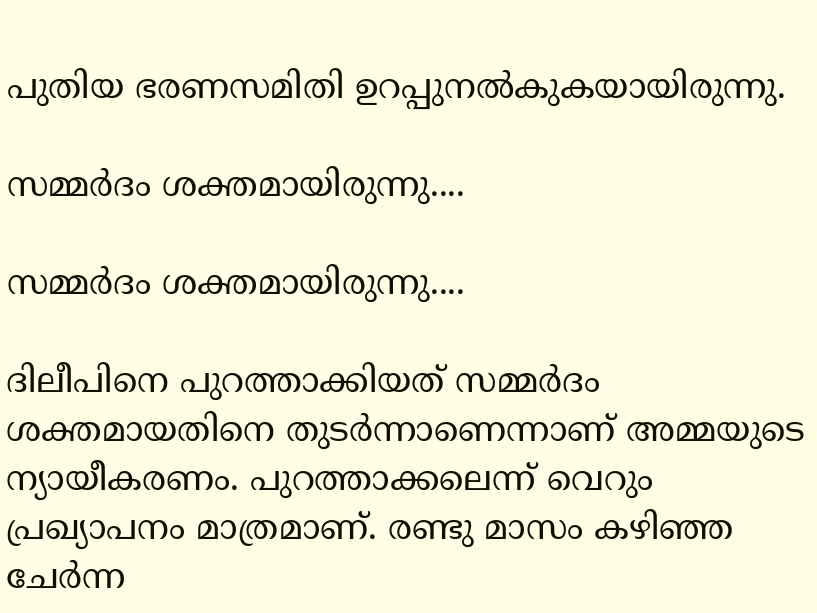പുതിയ ഭരണസമിതി ഉറപ്പുനല്‍കുകയായിരുന്നു.

സമ്മര്‍ദം ശക്തമായിരുന്നു....

സമ്മര്‍ദം ശക്തമായിരുന്നു....

ദിലീപിനെ പുറത്താക്കിയത് സമ്മര്‍ദം ശക്തമായതിനെ തുടര്‍ന്നാണെന്നാണ് അമ്മയുടെ ന്യായീകരണം. പുറത്താക്കലെന്ന് വെറും പ്രഖ്യാപനം മാത്രമാണ്. രണ്ടു മാസം കഴിഞ്ഞ ചേര്‍ന്ന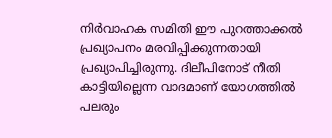നിര്‍വാഹക സമിതി ഈ പുറത്താക്കല്‍ പ്രഖ്യാപനം മരവിപ്പിക്കുന്നതായി പ്രഖ്യാപിച്ചിരുന്നു. ദിലീപിനോട് നീതി കാട്ടിയില്ലെന്ന വാദമാണ് യോഗത്തില്‍ പലരും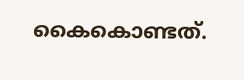കൈകൊണ്ടത്.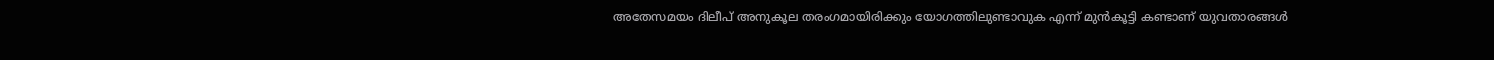അതേസമയം ദിലീപ് അനുകൂല തരംഗമായിരിക്കും യോഗത്തിലുണ്ടാവുക എന്ന് മുന്‍കൂട്ടി കണ്ടാണ് യുവതാരങ്ങള്‍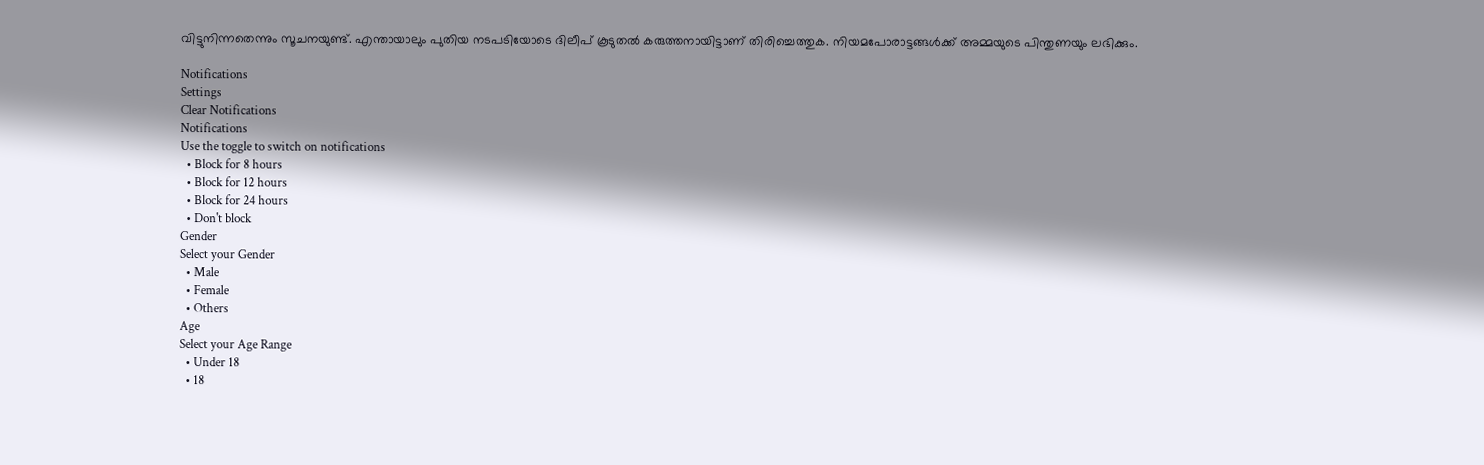വിട്ടുനിന്നതെന്നും സൂചനയുണ്ട്. എന്തായാലും പുതിയ നടപടിയോടെ ദിലീപ് കൂടുതല്‍ കരുത്തനായിട്ടാണ് തിരിച്ചെത്തുക. നിയമപോരാട്ടങ്ങള്‍ക്ക് അമ്മയുടെ പിന്തുണയും ലഭിക്കും.

Notifications
Settings
Clear Notifications
Notifications
Use the toggle to switch on notifications
  • Block for 8 hours
  • Block for 12 hours
  • Block for 24 hours
  • Don't block
Gender
Select your Gender
  • Male
  • Female
  • Others
Age
Select your Age Range
  • Under 18
  • 18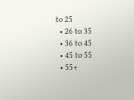to 25
  • 26 to 35
  • 36 to 45
  • 45 to 55
  • 55+